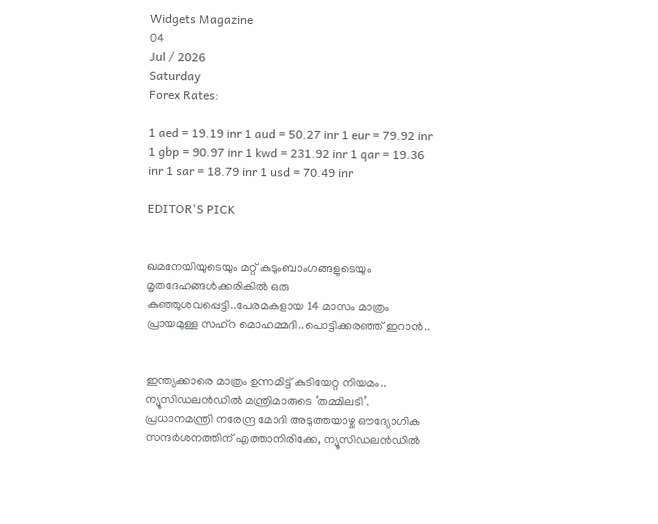Widgets Magazine
04
Jul / 2026
Saturday
Forex Rates:

1 aed = 19.19 inr 1 aud = 50.27 inr 1 eur = 79.92 inr 1 gbp = 90.97 inr 1 kwd = 231.92 inr 1 qar = 19.36 inr 1 sar = 18.79 inr 1 usd = 70.49 inr

EDITOR'S PICK


ഖമനേയിയുടെയും മറ്റ് കുടുംബാംഗങ്ങളുടെയും മൃതദേഹങ്ങൾക്കരികിൽ ഒരു കുഞ്ഞുശവപ്പെട്ടി..പേരമകളായ 14 മാസം മാത്രം പ്രായമുള്ള സഹ്റ മൊഹമ്മദി..പൊട്ടിക്കരഞ്ഞ് ഇറാൻ..


ഇന്ത്യക്കാരെ മാത്രം ഉന്നമിട്ട് കുടിയേറ്റ നിയമം.. ന്യൂസിഡലൻഡിൽ മന്ത്രിമാരുടെ ‘തമ്മിലടി’. പ്രധാനമന്ത്രി നരേന്ദ്ര മോദി അടുത്തയാഴ്ച ഔദ്യോഗിക സന്ദർശനത്തിന് എത്താനിരിക്കേ, ന്യൂസിഡലൻഡിൽ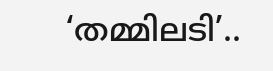‘തമ്മിലടി’..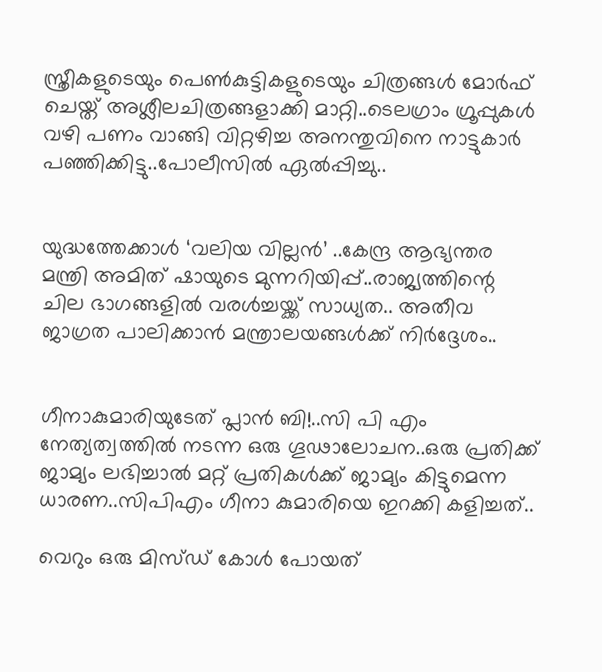സ്ത്രീകളുടെയും പെണ്‍കുട്ടികളുടെയും ചിത്രങ്ങള്‍ മോര്‍ഫ് ചെയ്ത് അശ്ലീലചിത്രങ്ങളാക്കി മാറ്റി..ടെലഗ്രാം ഗ്രൂപ്പുകള്‍ വഴി പണം വാങ്ങി വിറ്റഴിച്ച അനന്തുവിനെ നാട്ടുകാർ പഞ്ഞിക്കിട്ടു..പോലീസിൽ ഏൽപ്പിച്ചു..


യുദ്ധത്തേക്കാൾ ‘വലിയ വില്ലൻ’ ..കേന്ദ്ര ആഭ്യന്തര മന്ത്രി അമിത് ഷായുടെ മുന്നറിയിപ്പ്..രാജ്യത്തിന്റെ ചില ഭാഗങ്ങളിൽ വരൾച്ചയ്ക്ക് സാധ്യത.. അതീവ ജാഗ്രത പാലിക്കാൻ മന്ത്രാലയങ്ങൾക്ക് നിർദ്ദേശം..


ഗീനാകുമാരിയുടേത് പ്ലാൻ ബി!..സി പി എം നേത്യത്വത്തിൽ നടന്ന ഒരു ഗൂഢാലോചന..ഒരു പ്രതിക്ക് ജാമ്യം ലഭിച്ചാൽ മറ്റ് പ്രതികൾക്ക് ജാമ്യം കിട്ടുമെന്ന ധാരണ..സിപിഎം ഗീനാ കുമാരിയെ ഇറക്കി കളിച്ചത്..

വെറും ഒരു മിസ്ഡ് കോള്‍ പോയത്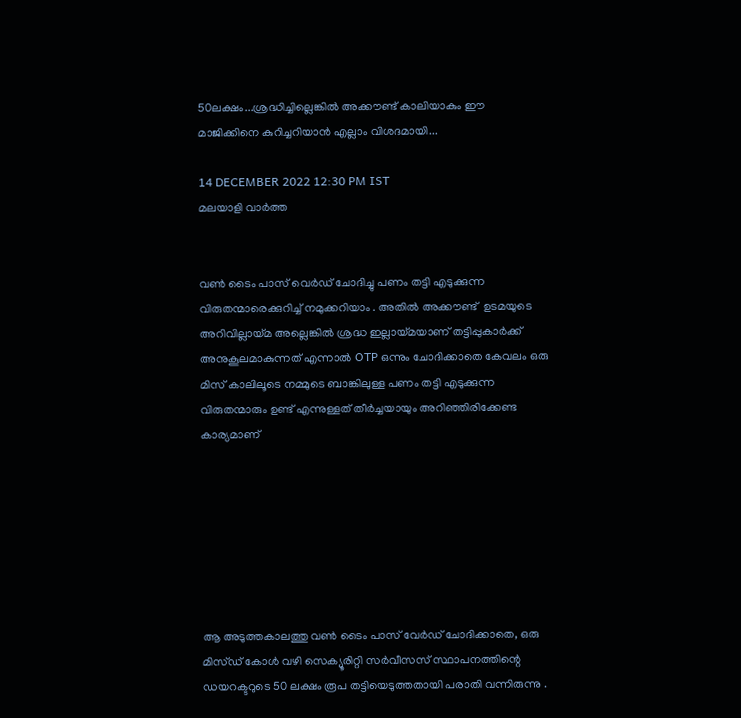50ലക്ഷം...ശ്രദ്ധിച്ചില്ലെങ്കിൽ അക്കൗണ്ട് കാലിയാകും ഈ മാജിക്കിനെ കുറിച്ചറിയാൻ എല്ലാം വിശദമായി...

14 DECEMBER 2022 12:30 PM IST
മലയാളി വാര്‍ത്ത


വൺ ടൈം പാസ് വെർഡ് ചോദിച്ചു പണം തട്ടി എടുക്കുന്ന വിരുതന്മാരെക്കുറിച്ച് നമുക്കറിയാം . അതിൽ അക്കൗണ്ട്  ഉടമയുടെ അറിവില്ലായ്മ അല്ലെങ്കിൽ ശ്രദ്ധ ഇല്ലായ്മയാണ് തട്ടിപ്പുകാർക്ക് അനുകൂലമാകുന്നത് എന്നാൽ OTP ഒന്നും ചോദിക്കാതെ കേവലം ഒരു മിസ് കാലിലൂടെ നമ്മുടെ ബാങ്കിലുള്ള പണം തട്ടി എടുക്കുന്ന വിരുതന്മാരും ഉണ്ട് എന്നുള്ളത് തീർച്ചയായും അറിഞ്ഞിരിക്കേണ്ട കാര്യമാണ്







ആ അടുത്തകാലത്തു വണ്‍ ടൈം പാസ് വേര്‍ഡ് ചോദിക്കാതെ, ഒരു മിസ്ഡ് കോള്‍ വഴി സെക്യൂരിറ്റി സര്‍വീസസ് സ്ഥാപനത്തിന്റെ ഡയറക്ടറുടെ 50 ലക്ഷം രൂപ തട്ടിയെടുത്തതായി പരാതി വന്നിരുന്നു .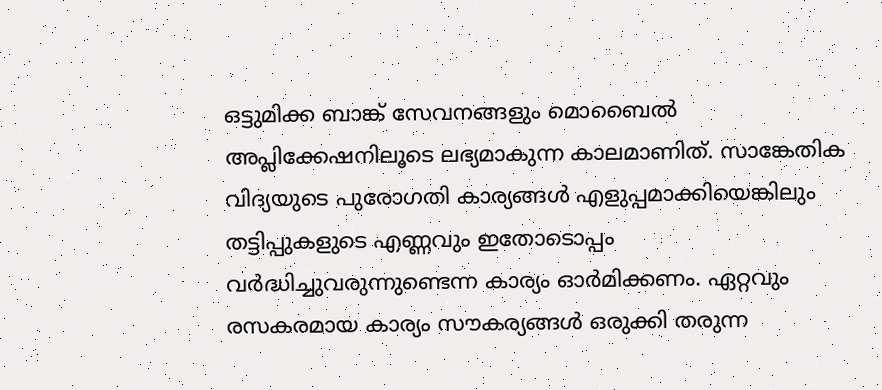ഒട്ടുമിക്ക ബാങ്ക് സേവനങ്ങളും മൊബൈല്‍ അപ്ലിക്കേഷനിലൂടെ ലഭ്യമാകുന്ന കാലമാണിത്. സാങ്കേതിക വിദ്യയുടെ പുരോഗതി കാര്യങ്ങള്‍ എളുപ്പമാക്കിയെങ്കിലും തട്ടിപ്പുകളുടെ എണ്ണവും ഇതോടൊപ്പം വര്‍ദ്ധിച്ചുവരുന്നുണ്ടെന്ന കാര്യം ഓര്‍മിക്കണം. ഏറ്റവും രസകരമായ കാര്യം സൗകര്യങ്ങള്‍ ഒരുക്കി തരുന്ന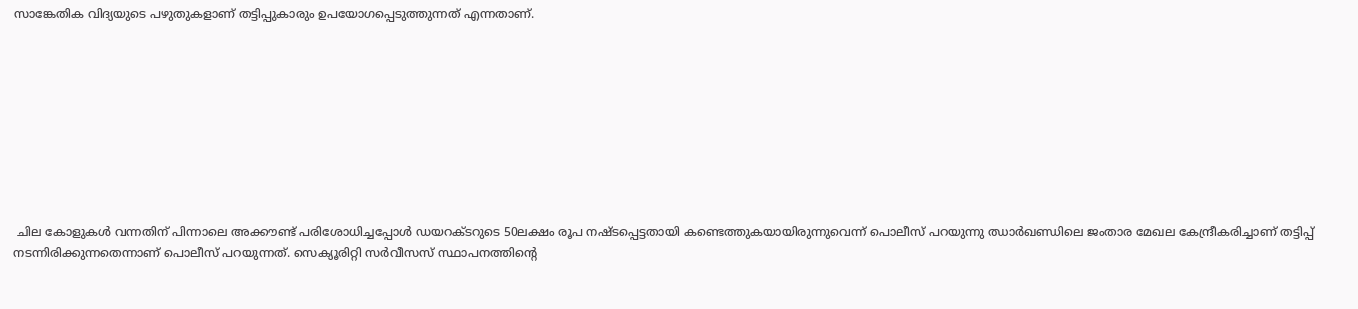സാങ്കേതിക വിദ്യയുടെ പഴുതുകളാണ് തട്ടിപ്പുകാരും ഉപയോഗപ്പെടുത്തുന്നത് എന്നതാണ്.









 ചില കോളുകള്‍ വന്നതിന് പിന്നാലെ അക്കൗണ്ട് പരിശോധിച്ചപ്പോള്‍ ഡയറക്ടറുടെ 50ലക്ഷം രൂപ നഷ്ടപ്പെട്ടതായി കണ്ടെത്തുകയായിരുന്നുവെന്ന് പൊലീസ് പറയുന്നു ഝാര്‍ഖണ്ഡിലെ ജംതാര മേഖല കേന്ദ്രീകരിച്ചാണ് തട്ടിപ്പ് നടന്നിരിക്കുന്നതെന്നാണ് പൊലീസ് പറയുന്നത്. സെക്യൂരിറ്റി സര്‍വീസസ് സ്ഥാപനത്തിന്റെ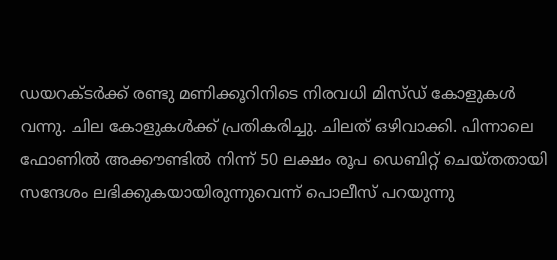ഡയറക്ടര്‍ക്ക് രണ്ടു മണിക്കൂറിനിടെ നിരവധി മിസ്ഡ് കോളുകള്‍ വന്നു. ചില കോളുകള്‍ക്ക് പ്രതികരിച്ചു. ചിലത് ഒഴിവാക്കി. പിന്നാലെ ഫോണില്‍ അക്കൗണ്ടില്‍ നിന്ന് 50 ലക്ഷം രൂപ ഡെബിറ്റ് ചെയ്തതായി സന്ദേശം ലഭിക്കുകയായിരുന്നുവെന്ന് പൊലീസ് പറയുന്നു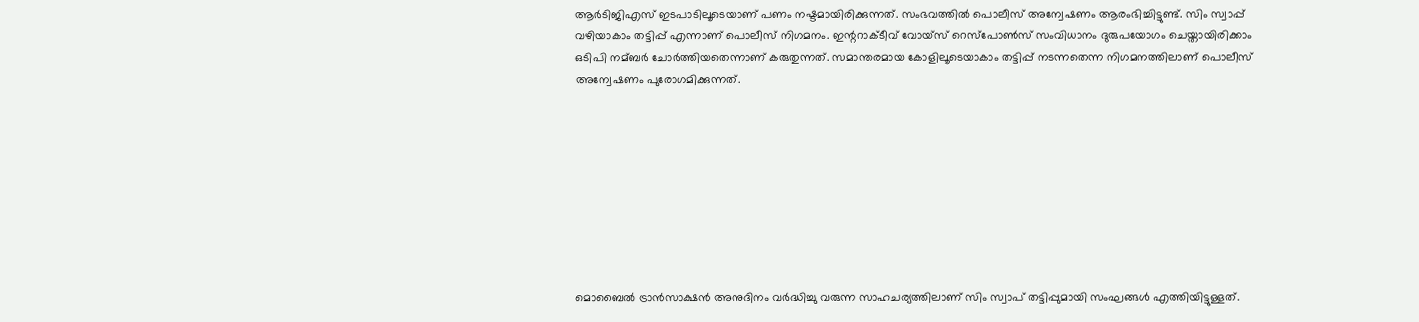ആര്‍ടിജിഎസ് ഇടപാടിലൂടെയാണ് പണം നഷ്ടമായിരിക്കുന്നത്. സംഭവത്തില്‍ പൊലീസ് അന്വേഷണം ആരംഭിച്ചിട്ടുണ്ട്. സിം സ്വാപ്പ് വഴിയാകാം തട്ടിപ്പ് എന്നാണ് പൊലീസ് നിഗമനം. ഇന്ററാക്ടീവ് വോയ്‌സ് റെസ്‌പോണ്‍സ് സംവിധാനം ദുരുപയോഗം ചെയ്തായിരിക്കാം ഒടിപി നമ്ബര്‍ ചോര്‍ത്തിയതെന്നാണ് കരുതുന്നത്. സമാന്തരമായ കോളിലൂടെയാകാം തട്ടിപ്പ് നടന്നതെന്ന നിഗമനത്തിലാണ് പൊലീസ് അന്വേഷണം പുരോഗമിക്കുന്നത്.









മൊബൈല്‍ ട്രാന്‍സാക്ഷന്‍ അനുദിനം വര്‍ദ്ധിച്ചു വരുന്ന സാഹചര്യത്തിലാണ് സിം സ്വാപ് തട്ടിപ്പുമായി സംഘങ്ങള്‍ എത്തിയിട്ടുള്ളത്.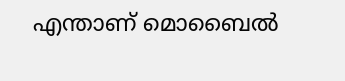എന്താണ് മൊബൈല്‍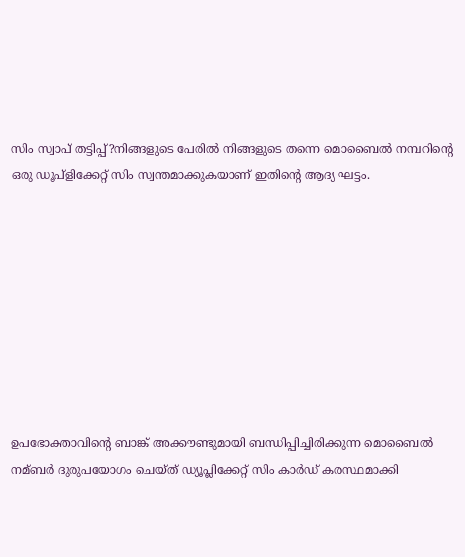സിം സ്വാപ് തട്ടിപ്പ്?നിങ്ങളുടെ പേരില്‍ നിങ്ങളുടെ തന്നെ മൊബൈല്‍ നമ്പറിന്റെ ഒരു ഡൂപ്ളിക്കേറ്റ് സിം സ്വന്തമാക്കുകയാണ് ഇതിന്റെ ആദ്യ ഘട്ടം.









ഉപഭോക്താവിന്റെ ബാങ്ക് അക്കൗണ്ടുമായി ബന്ധിപ്പിച്ചിരിക്കുന്ന മൊബൈല്‍ നമ്ബര്‍ ദുരുപയോഗം ചെയ്ത് ഡ്യൂപ്ലിക്കേറ്റ് സിം കാര്‍ഡ് കരസ്ഥമാക്കി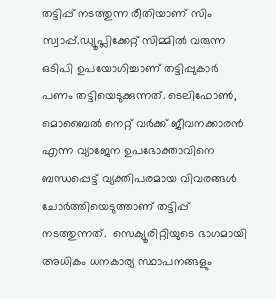തട്ടിപ്പ് നടത്തുന്ന രീതിയാണ് സിം സ്വാപ്പ്.ഡ്യൂപ്ലിക്കേറ്റ് സിമ്മില്‍ വരുന്ന ഒടിപി ഉപയോഗിച്ചാണ് തട്ടിപ്പുകാര്‍ പണം തട്ടിയെടുക്കുന്നത്. ടെലിഫോണ്‍, മൊബൈല്‍ നെറ്റ് വര്‍ക്ക് ജീവനക്കാരന്‍ എന്ന വ്യാജേന ഉപഭോക്താവിനെ ബന്ധപ്പെട്ട് വ്യക്തിപരമായ വിവരങ്ങള്‍ ചോര്‍ത്തിയെടുത്താണ് തട്ടിപ്പ് നടത്തുന്നത്.  സെക്യൂരിറ്റിയുടെ ഭാഗമായി അധികം ധനകാര്യ സ്ഥാപനങ്ങളും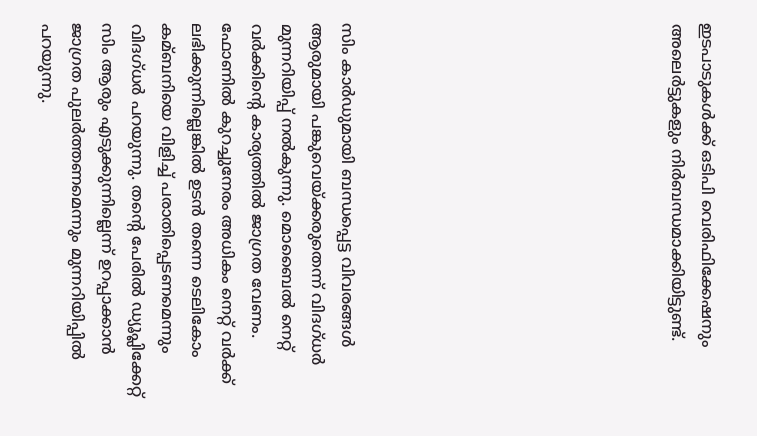ഇടപാടുകള്‍ക്ക് ഒടിപി വെരിഫിക്കേഷനും അലെര്‍ട്ടുകളും നിര്‍ബന്ധമാക്കിയിട്ടുണ്ട്.










സിം കാര്‍ഡുമായി ബന്ധപ്പെട്ട വിവരങ്ങള്‍ ആരുമായി പങ്കുവെയ്ക്കരുതെന്ന് വിദഗ്ധര്‍ മുന്നറിയിപ്പ് നല്‍കുന്നു. മൊബൈല്‍ നെറ്റ് വര്‍ക്കിന്റെ കാര്യത്തില്‍ ജാഗ്രത വേണം. ഫോണില്‍ കുറച്ചുനേരം അധികം നെറ്റ് വര്‍ക്ക് ലഭിക്കുന്നില്ലെങ്കില്‍ ഉടന്‍ തന്നെ ടെലികോം കമ്ബനിയെ വിളിച്ച്‌ പരാതിപ്പെടണമെന്നും വിദഗ്ധര്‍ പറയുന്നു. തന്റെ പേരില്‍ ഡ്യൂപ്ലിക്കേറ്റ് സിം ആരും എടുക്കുന്നില്ലെന്ന് ഉറപ്പാക്കാന്‍ ജാഗ്രത പുലര്‍ത്തണമെന്നും മുന്നറിയിപ്പില്‍ പറയുന്നു.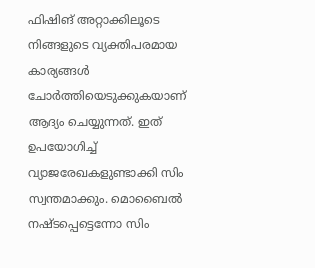ഫിഷിങ് അറ്റാക്കിലൂടെ നിങ്ങളുടെ വ്യക്തിപരമായ കാര്യങ്ങള്‍ ചോര്‍ത്തിയെടുക്കുകയാണ് ആദ്യം ചെയ്യുന്നത്. ഇത് ഉപയോഗിച്ച് വ്യാജരേഖകളുണ്ടാക്കി സിം സ്വന്തമാക്കും. മൊബൈല്‍ നഷ്ടപ്പെട്ടെന്നോ സിം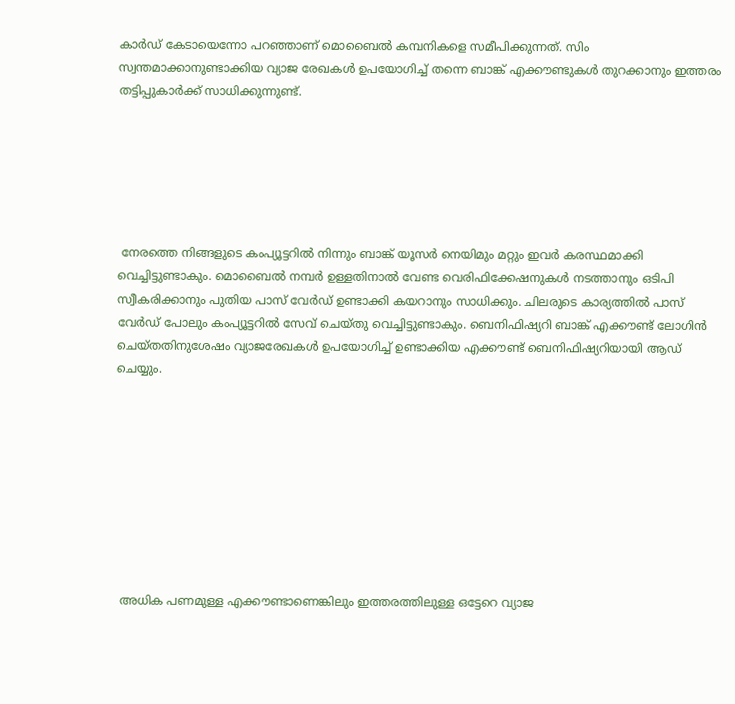കാര്‍ഡ് കേടായെന്നോ പറഞ്ഞാണ് മൊബൈല്‍ കമ്പനികളെ സമീപിക്കുന്നത്. സിം സ്വന്തമാക്കാനുണ്ടാക്കിയ വ്യാജ രേഖകള്‍ ഉപയോഗിച്ച് തന്നെ ബാങ്ക് എക്കൗണ്ടുകള്‍ തുറക്കാനും ഇത്തരം തട്ടിപ്പുകാര്‍ക്ക് സാധിക്കുന്നുണ്ട്.






 നേരത്തെ നിങ്ങളുടെ കംപ്യൂട്ടറില്‍ നിന്നും ബാങ്ക് യൂസര്‍ നെയിമും മറ്റും ഇവര്‍ കരസ്ഥമാക്കി വെച്ചിട്ടുണ്ടാകും. മൊബൈല്‍ നമ്പര്‍ ഉള്ളതിനാല്‍ വേണ്ട വെരിഫിക്കേഷനുകള്‍ നടത്താനും ഒടിപി സ്വീകരിക്കാനും പുതിയ പാസ് വേര്‍ഡ് ഉണ്ടാക്കി കയറാനും സാധിക്കും. ചിലരുടെ കാര്യത്തില്‍ പാസ് വേര്‍ഡ് പോലും കംപ്യൂട്ടറില്‍ സേവ് ചെയ്തു വെച്ചിട്ടുണ്ടാകും. ബെനിഫിഷ്യറി ബാങ്ക് എക്കൗണ്ട് ലോഗിന്‍ ചെയ്തതിനുശേഷം വ്യാജരേഖകള്‍ ഉപയോഗിച്ച് ഉണ്ടാക്കിയ എക്കൗണ്ട് ബെനിഫിഷ്യറിയായി ആഡ് ചെയ്യും.









 അധിക പണമുള്ള എക്കൗണ്ടാണെങ്കിലും ഇത്തരത്തിലുള്ള ഒട്ടേറെ വ്യാജ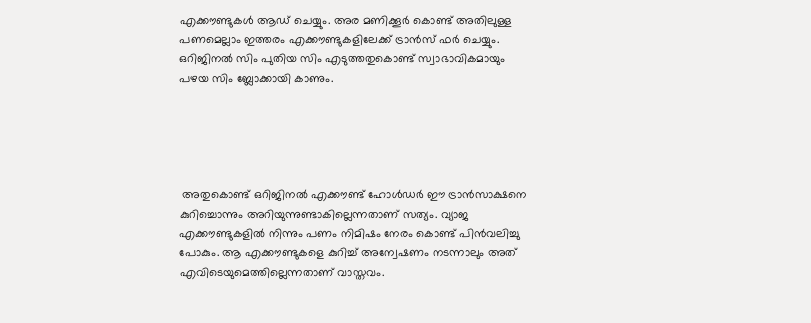എക്കൗണ്ടുകള്‍ ആഡ് ചെയ്യും. അര മണിക്കൂര്‍ കൊണ്ട് അതിലുള്ള പണമെല്ലാം ഇത്തരം എക്കൗണ്ടുകളിലേക്ക് ട്രാന്‍സ് ഫര്‍ ചെയ്യും. ഒറിജിനല്‍ സിം പുതിയ സിം എടുത്തതുകൊണ്ട് സ്വാഭാവികമായും പഴയ സിം ബ്ലോക്കായി കാണും.





 അതുകൊണ്ട് ഒറിജിനല്‍ എക്കൗണ്ട് ഹോള്‍ഡര്‍ ഈ ട്രാന്‍സാക്ഷനെ കുറിച്ചൊന്നും അറിയുന്നുണ്ടാകില്ലെന്നതാണ് സത്യം. വ്യാജ എക്കൗണ്ടുകളില്‍ നിന്നും പണം നിമിഷം നേരം കൊണ്ട് പിന്‍വലിച്ചു പോകും. ആ എക്കൗണ്ടുകളെ കുറിച്ച് അന്വേഷണം നടന്നാലും അത് എവിടെയുമെത്തില്ലെന്നതാണ് വാസ്തവം.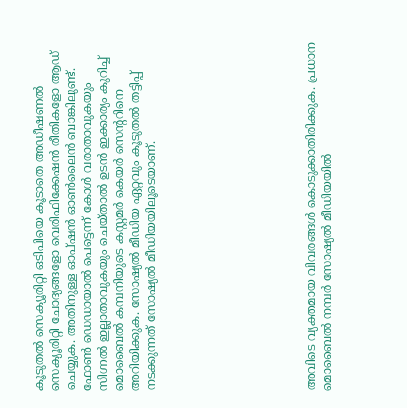കൂടുതല്‍ സെക്യൂരിറ്റി ഒടിപിയെ കൂടാതെ അഡീഷണല്‍ സെക്യൂരിറ്റി ചോദ്യങ്ങളോ വെരിഫിക്കേഷന്‍ രീതികളോ ആഡ് ചെയ്യുക. അതിനുള്ള ഓപ്ഷന്‍ ഓണ്‍ലൈന്‍ ബാങ്കിലുണ്ട്. ഫോണ്‍ ഡെഡായാല്‍ പെട്ടെന്ന് കോള്‍ വരാതാവുകയും സിഗ്നല്‍ ഇല്ലാതാവുകയും ചെയ്താല്‍ ഉടന്‍ ഇക്കാര്യം കുറിച്ച് മൊബൈല്‍ കമ്പനിയുടെ കസ്റ്റമര്‍ കെയര്‍ സെന്ററിനെ അറിയിക്കുക. സോഷ്യല്‍ മീഡിയ ഏറ്റവും കൂടുതല്‍ തട്ടിപ്പ് നടക്കുന്നത് സോഷ്യല്‍ മീഡിയയിലൂടെയാണ്.









അവിടെ വ്യക്തമായ വിവരങ്ങള്‍ കൊടുക്കാതിരിക്കുക. പ്രധാന മൊബൈല്‍ നമ്പര്‍ സോഷ്യല്‍ മീഡിയയില്‍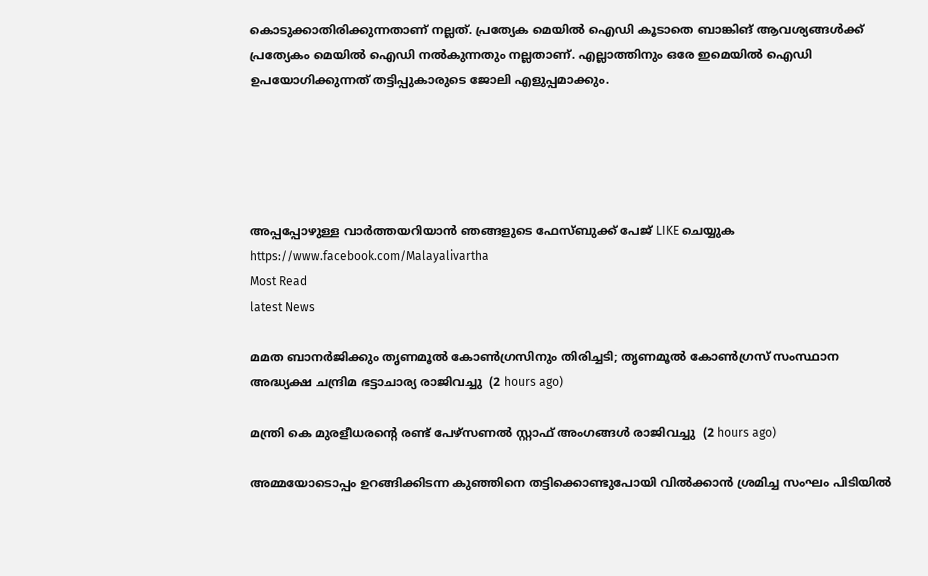കൊടുക്കാതിരിക്കുന്നതാണ് നല്ലത്. പ്രത്യേക മെയില്‍ ഐഡി കൂടാതെ ബാങ്കിങ് ആവശ്യങ്ങള്‍ക്ക് പ്രത്യേകം മെയില്‍ ഐഡി നല്‍കുന്നതും നല്ലതാണ്. എല്ലാത്തിനും ഒരേ ഇമെയില്‍ ഐഡി ഉപയോഗിക്കുന്നത് തട്ടിപ്പുകാരുടെ ജോലി എളുപ്പമാക്കും.





അപ്പപ്പോഴുള്ള വാര്‍ത്തയറിയാന്‍ ഞങ്ങളുടെ ഫേസ്‌ബുക്ക്‌ പേജ് LIKE ചെയ്യുക
https://www.facebook.com/Malayalivartha
Most Read
latest News

മമത ബാനര്‍ജിക്കും തൃണമൂല്‍ കോണ്‍ഗ്രസിനും തിരിച്ചടി; തൃണമൂല്‍ കോണ്‍ഗ്രസ് സംസ്ഥാന അദ്ധ്യക്ഷ ചന്ദ്രിമ ഭട്ടാചാര്യ രാജിവച്ചു  (2 hours ago)

മന്ത്രി കെ മുരളീധരന്റെ രണ്ട് പേഴ്‌സണല്‍ സ്റ്റാഫ് അംഗങ്ങള്‍ രാജിവച്ചു  (2 hours ago)

അമ്മയോടൊപ്പം ഉറങ്ങിക്കിടന്ന കുഞ്ഞിനെ തട്ടിക്കൊണ്ടുപോയി വില്‍ക്കാന്‍ ശ്രമിച്ച സംഘം പിടിയില്‍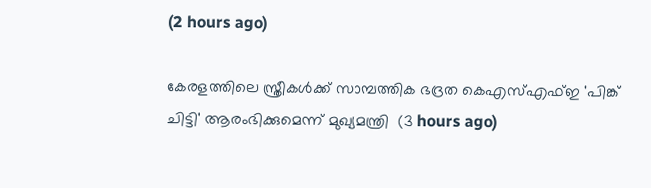(2 hours ago)

കേരളത്തിലെ സ്ത്രീകള്‍ക്ക് സാമ്പത്തിക ഭദ്രത കെഎസ്എഫ്ഇ 'പിങ്ക് ചിട്ടി' ആരംഭിക്കുമെന്ന് മുഖ്യമന്ത്രി  (3 hours ago)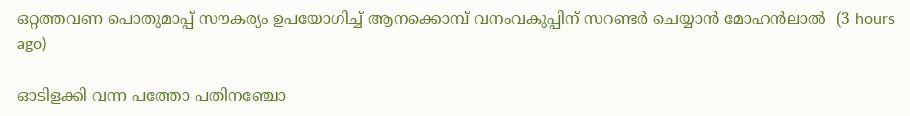ഒറ്റത്തവണ പൊതുമാപ്പ് സൗകര്യം ഉപയോഗിച്ച് ആനക്കൊമ്പ് വനംവകുപ്പിന് സറണ്ടര്‍ ചെയ്യാന്‍ മോഹന്‍ലാല്‍  (3 hours ago)

ഓടിളക്കി വന്ന പത്തോ പതിനഞ്ചോ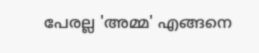പേരല്ല 'അമ്മ' എങ്ങനെ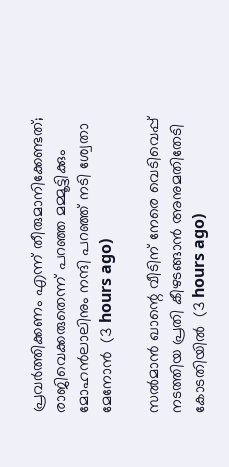പ്രവര്‍ത്തിക്കണം എന്ന് തീരുമാനിക്കേണ്ടത്; രാജിവെക്കരുതെന്ന് പറഞ്ഞ മമ്മൂട്ടിക്കും മോഹന്‍ലാലിനും നന്ദി പറഞ്ഞ് നടി ശ്വേതാ മേനോന്‍  (3 hours ago)

സല്‍മാന്‍ ഖാന്റെ വീടിന് നേരെ വെടിവെപ്പ് നടത്തിയ പ്രതി കീഴടങ്ങാന്‍ അനുമതിതേടി കോടതിയില്‍  (3 hours ago)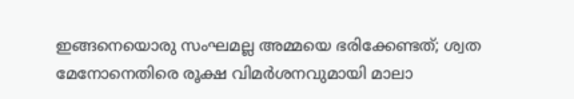ഇങ്ങനെയൊരു സംഘമല്ല അമ്മയെ ഭരിക്കേണ്ടത്; ശ്വത മേനോനെതിരെ രൂക്ഷ വിമര്‍ശനവുമായി മാലാ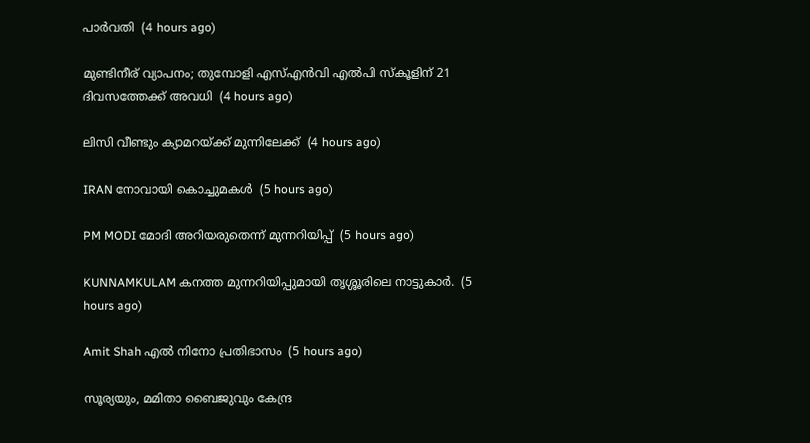പാര്‍വതി  (4 hours ago)

മുണ്ടിനീര് വ്യാപനം; തുമ്പോളി എസ്എന്‍വി എല്‍പി സ്‌കൂളിന് 21 ദിവസത്തേക്ക് അവധി  (4 hours ago)

ലിസി വീണ്ടും ക്യാമറയ്ക്ക് മുന്നിലേക്ക്  (4 hours ago)

IRAN നോവായി കൊച്ചുമകൾ  (5 hours ago)

PM MODI മോദി അറിയരുതെന്ന് മുന്നറിയിപ്പ്  (5 hours ago)

KUNNAMKULAM കനത്ത മുന്നറിയിപ്പുമായി തൃശ്ശൂരിലെ നാട്ടുകാര്‍.  (5 hours ago)

Amit Shah എൽ നിനോ പ്രതിഭാസം  (5 hours ago)

സൂര്യയും, മമിതാ ബൈജുവും കേന്ദ്ര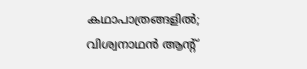കഥാപാത്രങ്ങളിൽ; വിശ്വനാഥൻ ആന്റ്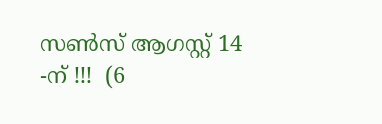സൺസ് ആഗസ്റ്റ് 14 -ന് !!!  (6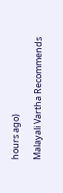hours ago)

Malayali Vartha Recommends